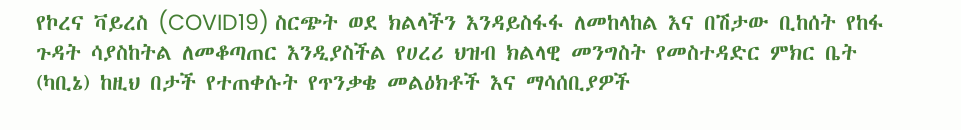የኮረና ቫይረስ (COVID19) ስርጭት ወደ ክልላችን እንዳይስፋፋ ለመከላከል እና በሽታው ቢከሰት የከፋ ጉዳት ሳያስከትል ለመቆጣጠር እንዲያስችል የሀረሪ ህዝብ ክልላዊ መንግስት የመስተዳድር ምክር ቤት (ካቢኔ) ከዚህ በታች የተጠቀሱት የጥንቃቄ መልዕክቶች እና ማሳሰቢያዎች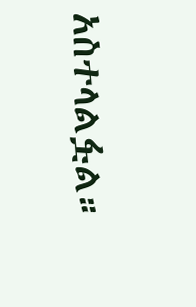አስተላልፏል።